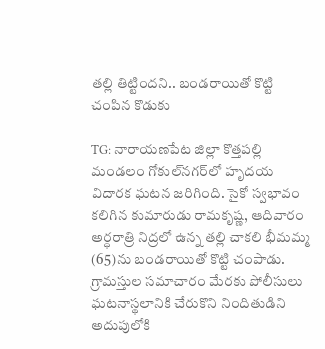తల్లి తిట్టిందని.. బండరాయితో కొట్టి చంపిన కొడుకు

TG: నారాయణపేట జిల్లా కొత్తపల్లి మండలం గోకుల్‌నగర్‌లో హృదయ విదారక ఘటన జరిగింది. సైకో స్వభావం కలిగిన కుమారుడు రామకృష్ణ, ఆదివారం అర్ధరాత్రి నిద్రలో ఉన్న తల్లి చాకలి భీమమ్మ (65)ను బండరాయితో కొట్టి చంపాడు. గ్రామస్తుల సమాచారం మేరకు పోలీసులు ఘటనాస్థలానికి చేరుకొని నిందితుడిని అదుపులోకి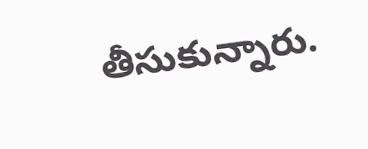తీసుకున్నారు.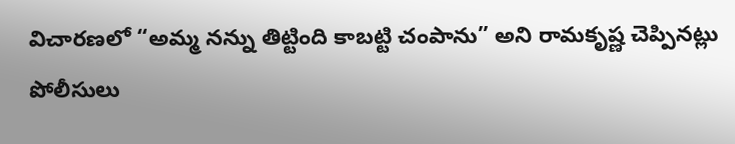విచారణలో “అమ్మ నన్ను తిట్టింది కాబట్టి చంపాను” అని రామకృష్ణ చెప్పినట్లు పోలీసులు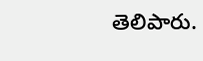తెలిపారు.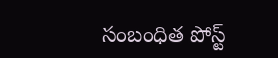సంబంధిత పోస్ట్